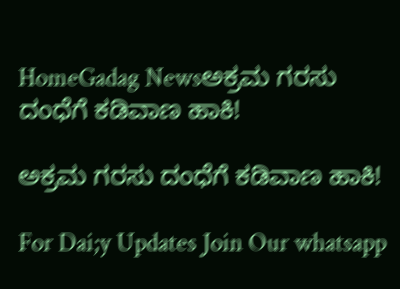HomeGadag Newsಅಕ್ರಮ ಗರಸು ದಂಧೆಗೆ ಕಡಿವಾಣ ಹಾಕಿ!

ಅಕ್ರಮ ಗರಸು ದಂಧೆಗೆ ಕಡಿವಾಣ ಹಾಕಿ!

For Dai;y Updates Join Our whatsapp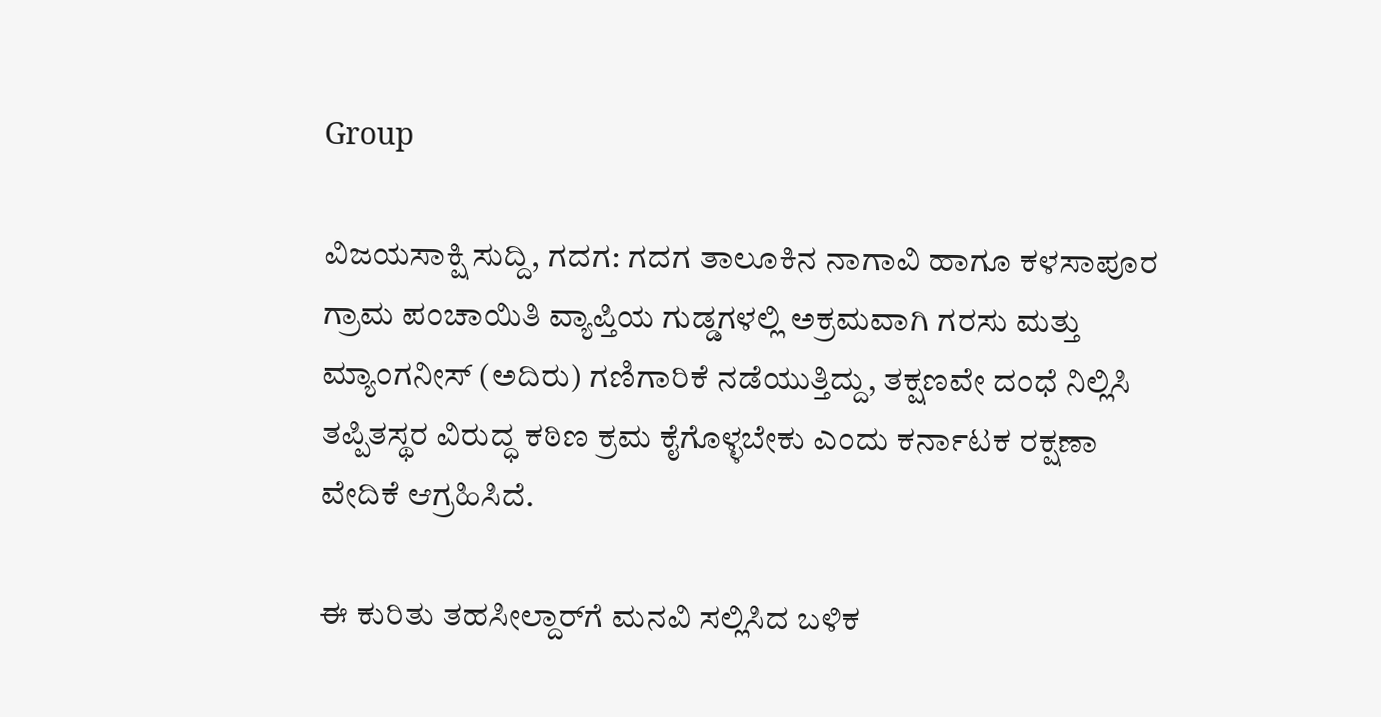Group

ವಿಜಯಸಾಕ್ಷಿ ಸುದ್ದಿ, ಗದಗ: ಗದಗ ತಾಲೂಕಿನ ನಾಗಾವಿ ಹಾಗೂ ಕಳಸಾಪೂರ ಗ್ರಾಮ ಪಂಚಾಯಿತಿ ವ್ಯಾಪ್ತಿಯ ಗುಡ್ಡಗಳಲ್ಲಿ ಅಕ್ರಮವಾಗಿ ಗರಸು ಮತ್ತು ಮ್ಯಾಂಗನೀಸ್ (ಅದಿರು) ಗಣಿಗಾರಿಕೆ ನಡೆಯುತ್ತಿದ್ದು, ತಕ್ಷಣವೇ ದಂಧೆ ನಿಲ್ಲಿಸಿ ತಪ್ಪಿತಸ್ಥರ ವಿರುದ್ಧ ಕಠಿಣ ಕ್ರಮ ಕೈಗೊಳ್ಳಬೇಕು ಎಂದು ಕರ್ನಾಟಕ ರಕ್ಷಣಾ ವೇದಿಕೆ ಆಗ್ರಹಿಸಿದೆ.

ಈ ಕುರಿತು ತಹಸೀಲ್ದಾರ್‌ಗೆ ಮನವಿ ಸಲ್ಲಿಸಿದ ಬಳಿಕ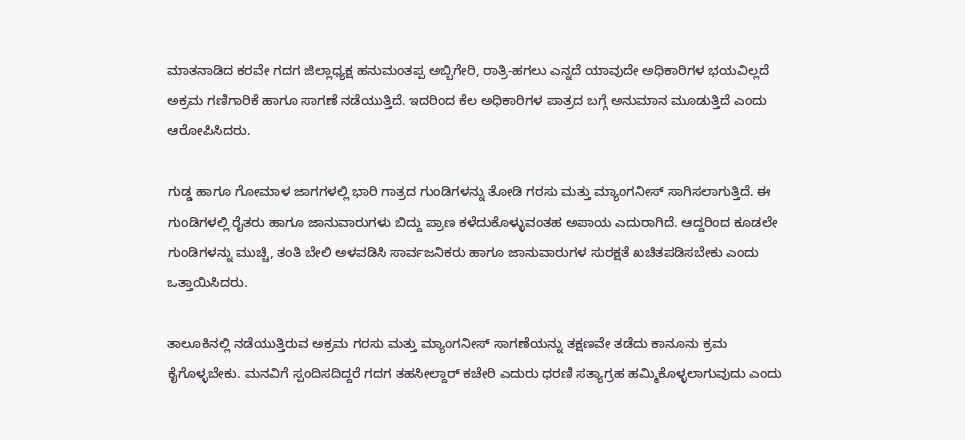ಮಾತನಾಡಿದ ಕರವೇ ಗದಗ ಜಿಲ್ಲಾಧ್ಯಕ್ಷ ಹನುಮಂತಪ್ಪ ಅಬ್ಬಿಗೇರಿ, ರಾತ್ರಿ-ಹಗಲು ಎನ್ನದೆ ಯಾವುದೇ ಅಧಿಕಾರಿಗಳ ಭಯವಿಲ್ಲದೆ ಅಕ್ರಮ ಗಣಿಗಾರಿಕೆ ಹಾಗೂ ಸಾಗಣೆ ನಡೆಯುತ್ತಿದೆ. ಇದರಿಂದ ಕೆಲ ಅಧಿಕಾರಿಗಳ ಪಾತ್ರದ ಬಗ್ಗೆ ಅನುಮಾನ ಮೂಡುತ್ತಿದೆ ಎಂದು ಆರೋಪಿಸಿದರು.

ಗುಡ್ಡ ಹಾಗೂ ಗೋಮಾಳ ಜಾಗಗಳಲ್ಲಿ ಭಾರಿ ಗಾತ್ರದ ಗುಂಡಿಗಳನ್ನು ತೋಡಿ ಗರಸು ಮತ್ತು ಮ್ಯಾಂಗನೀಸ್ ಸಾಗಿಸಲಾಗುತ್ತಿದೆ. ಈ ಗುಂಡಿಗಳಲ್ಲಿ ರೈತರು ಹಾಗೂ ಜಾನುವಾರುಗಳು ಬಿದ್ದು ಪ್ರಾಣ ಕಳೆದುಕೊಳ್ಳುವಂತಹ ಅಪಾಯ ಎದುರಾಗಿದೆ. ಆದ್ದರಿಂದ ಕೂಡಲೇ ಗುಂಡಿಗಳನ್ನು ಮುಚ್ಚಿ, ತಂತಿ ಬೇಲಿ ಅಳವಡಿಸಿ ಸಾರ್ವಜನಿಕರು ಹಾಗೂ ಜಾನುವಾರುಗಳ ಸುರಕ್ಷತೆ ಖಚಿತಪಡಿಸಬೇಕು ಎಂದು ಒತ್ತಾಯಿಸಿದರು.

ತಾಲೂಕಿನಲ್ಲಿ ನಡೆಯುತ್ತಿರುವ ಅಕ್ರಮ ಗರಸು ಮತ್ತು ಮ್ಯಾಂಗನೀಸ್ ಸಾಗಣೆಯನ್ನು ತಕ್ಷಣವೇ ತಡೆದು ಕಾನೂನು ಕ್ರಮ ಕೈಗೊಳ್ಳಬೇಕು. ಮನವಿಗೆ ಸ್ಪಂದಿಸದಿದ್ದರೆ ಗದಗ ತಹಸೀಲ್ದಾರ್ ಕಚೇರಿ ಎದುರು ಧರಣಿ ಸತ್ಯಾಗ್ರಹ ಹಮ್ಮಿಕೊಳ್ಳಲಾಗುವುದು ಎಂದು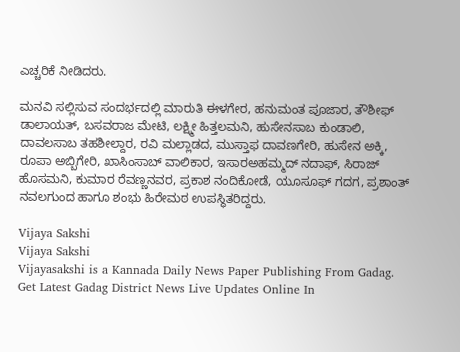ಎಚ್ಚರಿಕೆ ನೀಡಿದರು.

ಮನವಿ ಸಲ್ಲಿಸುವ ಸಂದರ್ಭದಲ್ಲಿ ಮಾರುತಿ ಈಳಗೇರ, ಹನುಮಂತ ಪೂಜಾರ, ತೌಶೀಫ್ ಡಾಲಾಯತ್, ಬಸವರಾಜ ಮೇಟಿ, ಲಕ್ಷ್ಮೀ ಹಿತ್ತಲಮನಿ, ಹುಸೇನಸಾಬ ಕುಂಡಾಲಿ, ದಾವಲಸಾಬ ತಹಶೀಲ್ದಾರ, ರವಿ ಮಲ್ಲಾಡದ, ಮುಸ್ತಾಫ ದಾವಣಗೇರಿ, ಹುಸೇನ ಅಕ್ಕಿ, ರೂಪಾ ಅಬ್ಬಿಗೇರಿ, ಖಾಸಿಂಸಾಬ್ ವಾಲಿಕಾರ, ಇಸಾರಅಹಮ್ಮದ್ ನದಾಫ್, ಸಿರಾಜ್ ಹೊಸಮನಿ, ಕುಮಾರ ರೆವಣ್ಣನವರ, ಪ್ರಕಾಶ ನಂದಿಕೋಡೆ, ಯೂಸೂಫ್ ಗದಗ, ಪ್ರಶಾಂತ್ ನವಲಗುಂದ ಹಾಗೂ ಶಂಭು ಹಿರೇಮಠ ಉಪಸ್ಥಿತರಿದ್ದರು.

Vijaya Sakshi
Vijaya Sakshi
Vijayasakshi is a Kannada Daily News Paper Publishing From Gadag. Get Latest Gadag District News Live Updates Online In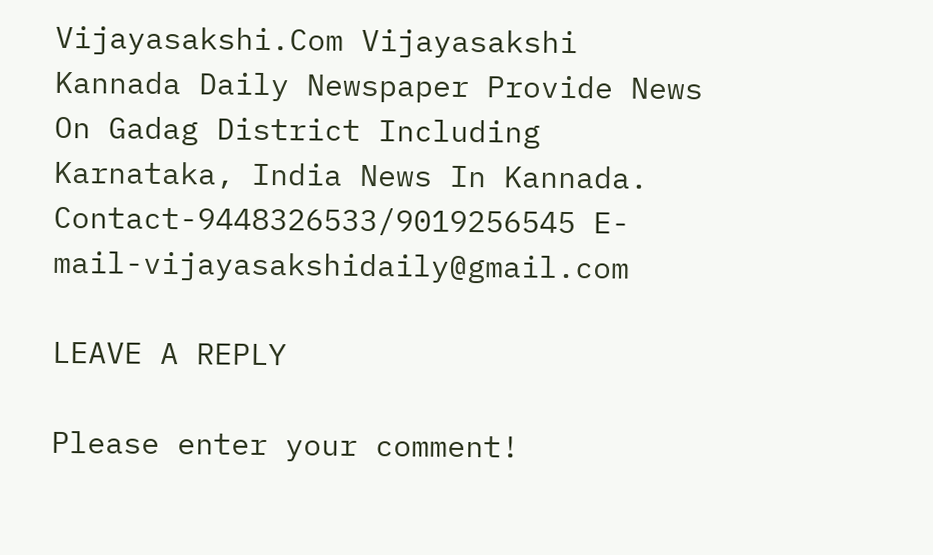Vijayasakshi.Com Vijayasakshi Kannada Daily Newspaper Provide News On Gadag District Including Karnataka, India News In Kannada. Contact-9448326533/9019256545 E-mail-vijayasakshidaily@gmail.com

LEAVE A REPLY

Please enter your comment!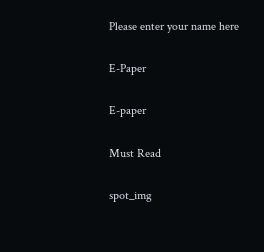Please enter your name here

E-Paper

E-paper

Must Read

spot_img